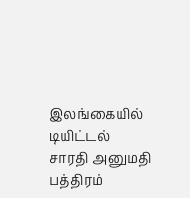இலங்கையில் டியிட்டல் சாரதி அனுமதி பத்திரம்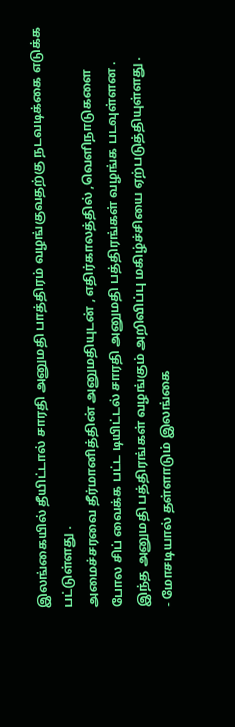இலங்கையில் தீயிட்டால் சாரதி அனுமதி பாத்திரம் வழங்குவதற்கு நடவடிக்கை எடுக்க பட்டுள்ளது .
அமைச்சரவை தீர்மானித்தின் அனுமதியுடன் , எதிர்காலத்தில் ,வெளிநாடுகளை போல சிப் வைக்க பட்ட டியிட்டல் சாரதி அனுமதி பத்திரங்கள் வழங்க படவுள்ளன .
இந்த அனுமதி பத்திரங்கள் வழங்கும் அறிவிப்பு மகிழ்ச்சியை ஏற்படுத்தியுள்ளது .
- மோசடியால் தள்ளாடும் இலங்கை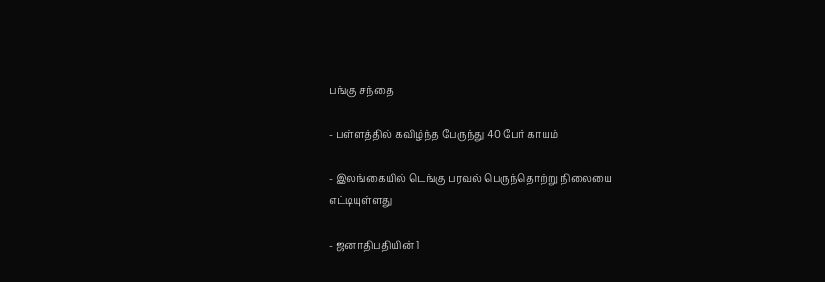பங்கு சந்தை

- பள்ளத்தில் கவிழ்ந்த பேருந்து 40 பேர் காயம்

- இலங்கையில் டெங்கு பரவல் பெருந்தொற்று நிலையை எட்டியுள்ளது

- ஜனாதிபதியின் 1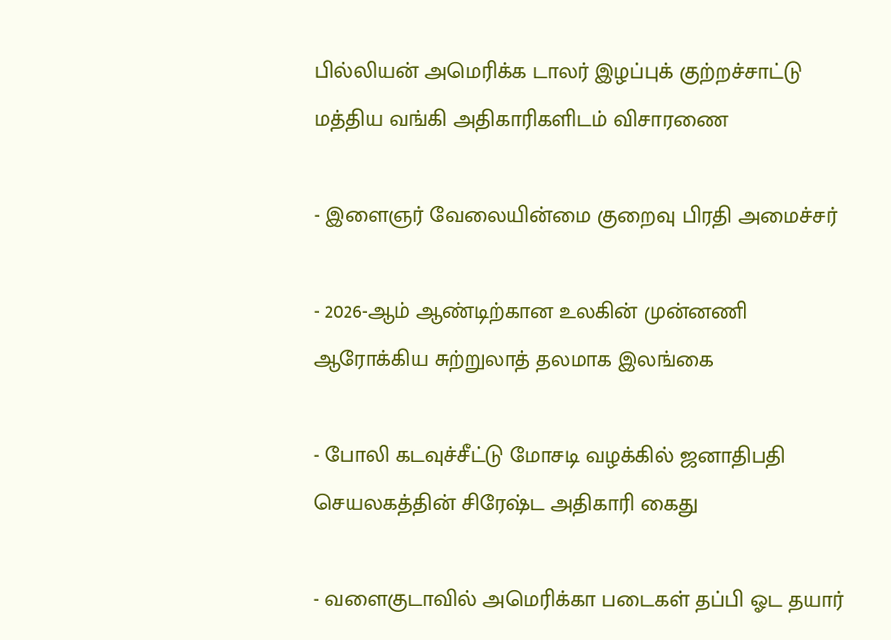பில்லியன் அமெரிக்க டாலர் இழப்புக் குற்றச்சாட்டு மத்திய வங்கி அதிகாரிகளிடம் விசாரணை

- இளைஞர் வேலையின்மை குறைவு பிரதி அமைச்சர்

- 2026-ஆம் ஆண்டிற்கான உலகின் முன்னணி ஆரோக்கிய சுற்றுலாத் தலமாக இலங்கை

- போலி கடவுச்சீட்டு மோசடி வழக்கில் ஜனாதிபதி செயலகத்தின் சிரேஷ்ட அதிகாரி கைது

- வளைகுடாவில் அமெரிக்கா படைகள் தப்பி ஓட தயார்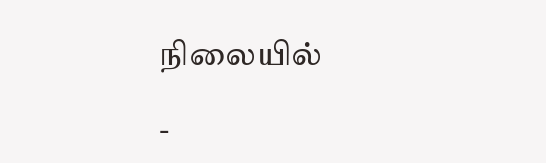நிலையில்

-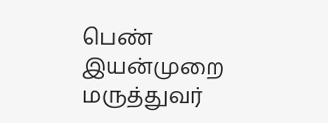பெண் இயன்முறை மருத்துவர்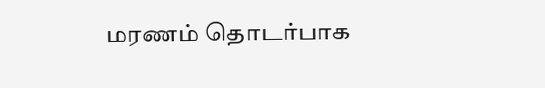மரணம் தொடர்பாக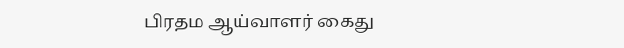பிரதம ஆய்வாளர் கைது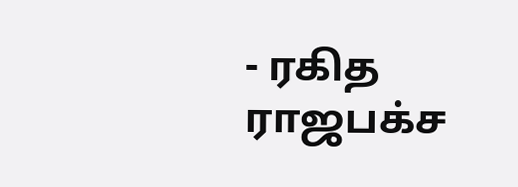- ரகித ராஜபக்ச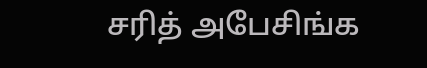சரித் அபேசிங்க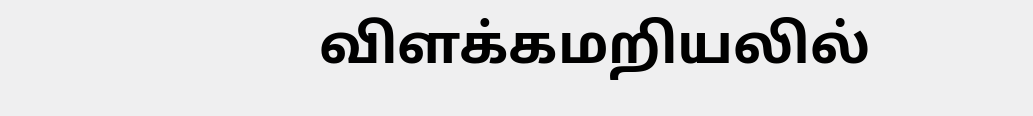விளக்கமறியலில்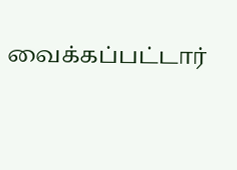வைக்கப்பட்டார்